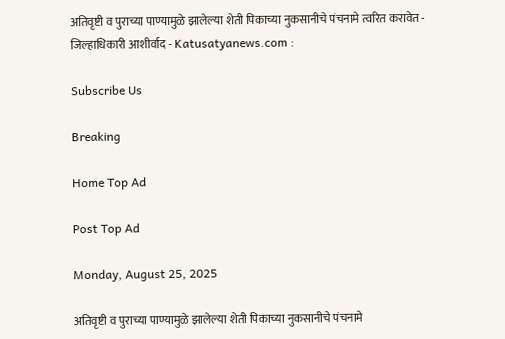अतिवृष्टी व पुराच्या पाण्यामुळे झालेल्या शेती पिकाच्या नुकसानीचे पंचनामे त्वरित करावेत - जिल्हाधिकारी आशीर्वाद - Katusatyanews.com :

Subscribe Us

Breaking

Home Top Ad

Post Top Ad

Monday, August 25, 2025

अतिवृष्टी व पुराच्या पाण्यामुळे झालेल्या शेती पिकाच्या नुकसानीचे पंचनामे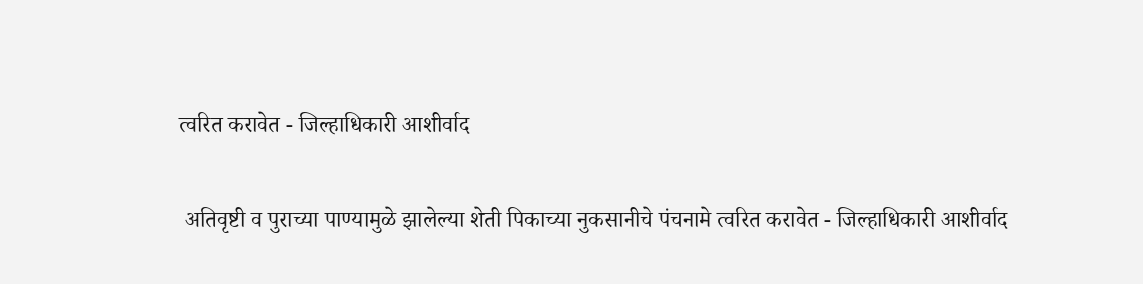त्वरित करावेत - जिल्हाधिकारी आशीर्वाद

 अतिवृष्टी व पुराच्या पाण्यामुळे झालेल्या शेती पिकाच्या नुकसानीचे पंचनामे त्वरित करावेत - जिल्हाधिकारी आशीर्वाद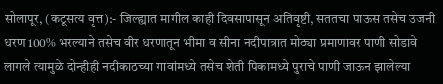सोलापूर, (कटूसत्य वृत्त):- जिल्ह्यात मागील काही दिवसापासून अतिवृष्टी, सततचा पाऊस तसेच उजनी धरण 100% भरल्याने तसेच वीर धरणातून भीमा व सीना नदीपात्रात मोठ्या प्रमाणावर पाणी सोडावे लागले त्यामुळे दोन्हीही नदीकाठच्या गावांमध्ये तसेच शेती पिकामध्ये पुराचे पाणी जाऊन झालेल्या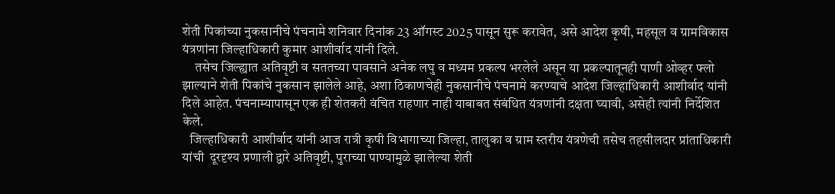शेती पिकांच्या नुकसानीचे पंचनामे शनिवार दिनांक 23 ऑगस्ट 2025 पासून सुरू करावेत, असे आदेश कृषी, महसूल व ग्रामविकास यंत्रणांना जिल्हाधिकारी कुमार आशीर्वाद यांनी दिले.
     तसेच जिल्ह्यात अतिवृष्टी व सततच्या पावसाने अनेक लघु व मध्यम प्रकल्प भरलेले असून या प्रकल्पातूनही पाणी ओव्हर फ्लो झाल्याने शेती पिकांचे नुकसान झालेले आहे, अशा ठिकाणचेही नुकसानीचे पंचनामे करण्याचे आदेश जिल्हाधिकारी आशीर्वाद यांनी दिले आहेत. पंचनाम्यापासून एक ही शेतकरी वंचित राहणार नाही याबाबत संबंधित यंत्रणांनी दक्षता घ्यावी, असेही त्यांनी निर्देशित केले.
   जिल्हाधिकारी आशीर्वाद यांनी आज रात्री कृषी विभागाच्या जिल्हा, तालुका व ग्राम स्तरीय यंत्रणेची तसेच तहसीलदार प्रांताधिकारी यांची  दूरदृश्य प्रणाली द्वारे अतिवृष्टी, पुराच्या पाण्यामुळे झालेल्या शेती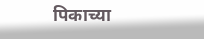पिकाच्या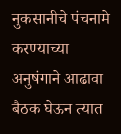नुकसानीचे पंचनामे करण्याच्या अनुषंगाने आढावा बैठक घेऊन त्यात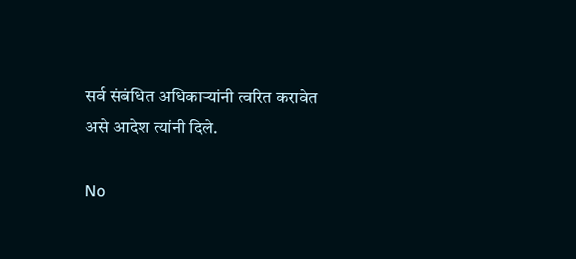सर्व संबंधित अधिकाऱ्यांनी त्वरित करावेत असे आदेश त्यांनी दिले.

No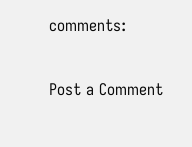comments:

Post a Comment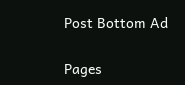Post Bottom Ad

Pages